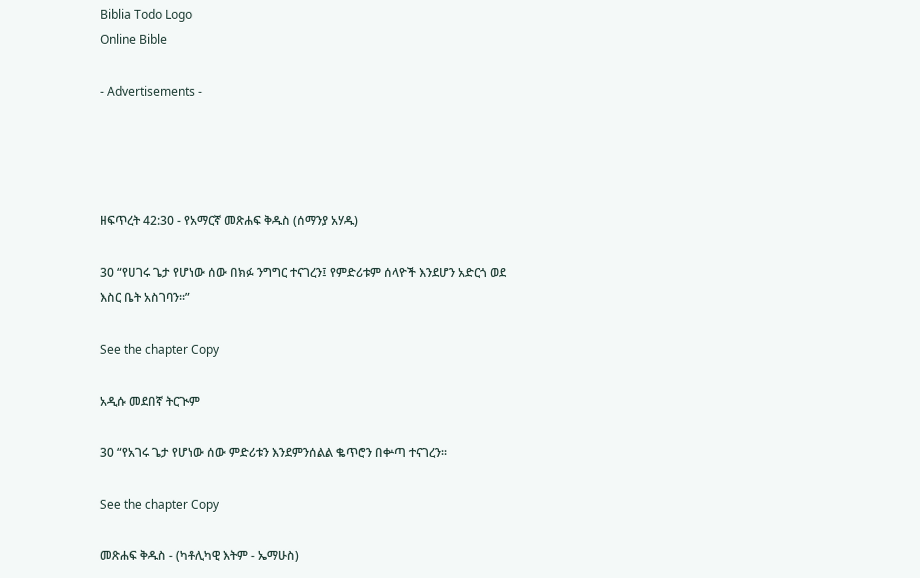Biblia Todo Logo
Online Bible

- Advertisements -




ዘፍጥረት 42:30 - የአማርኛ መጽሐፍ ቅዱስ (ሰማንያ አሃዱ)

30 “የሀገሩ ጌታ የሆነው ሰው በክፉ ንግግር ተናገረን፤ የምድሪቱም ሰላዮች እንደሆን አድርጎ ወደ እስር ቤት አስገባን።”

See the chapter Copy

አዲሱ መደበኛ ትርጒም

30 “የአገሩ ጌታ የሆነው ሰው ምድሪቱን እንደምንሰልል ቈጥሮን በቍጣ ተናገረን።

See the chapter Copy

መጽሐፍ ቅዱስ - (ካቶሊካዊ እትም - ኤማሁስ)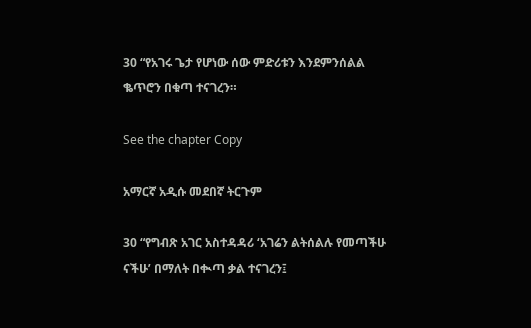30 “የአገሩ ጌታ የሆነው ሰው ምድሪቱን እንደምንሰልል ቈጥሮን በቁጣ ተናገረን።

See the chapter Copy

አማርኛ አዲሱ መደበኛ ትርጉም

30 “የግብጽ አገር አስተዳዳሪ ‘አገሬን ልትሰልሉ የመጣችሁ ናችሁ’ በማለት በቊጣ ቃል ተናገረን፤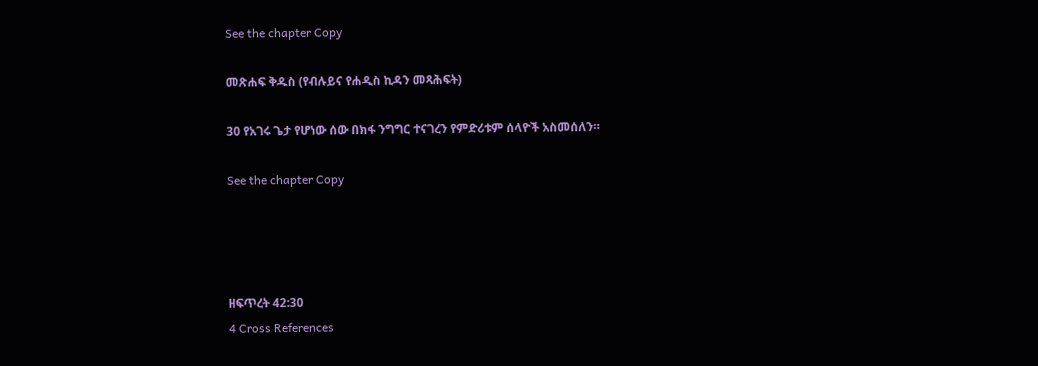See the chapter Copy

መጽሐፍ ቅዱስ (የብሉይና የሐዲስ ኪዳን መጻሕፍት)

30 የአገሩ ጌታ የሆነው ሰው በክፋ ንግግር ተናገረን የምድሪቱም ሰላዮች አስመሰለን።

See the chapter Copy




ዘፍጥረት 42:30
4 Cross References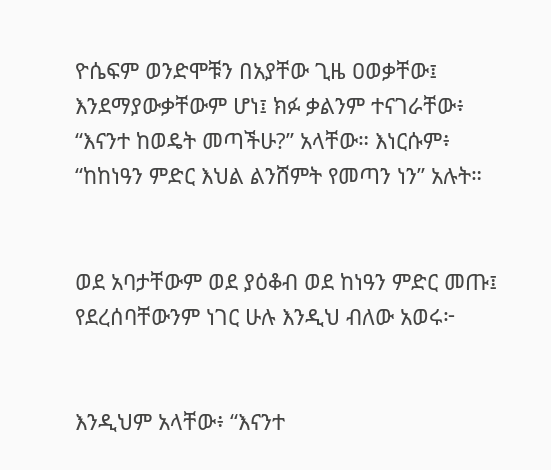ዮሴፍም ወንድሞቹን በአያቸው ጊዜ ዐወቃቸው፤ እንደማያውቃቸውም ሆነ፤ ክፉ ቃልንም ተናገራቸው፥ “እናንተ ከወዴት መጣችሁ?” አላቸው። እነርሱም፥ “ከከነዓን ምድር እህል ልንሸምት የመጣን ነን” አሉት።


ወደ አባታቸውም ወደ ያዕቆብ ወደ ከነዓን ምድር መጡ፤ የደረሰባቸውንም ነገር ሁሉ እንዲህ ብለው አወሩ፦


እንዲህም አላቸው፥ “እናንተ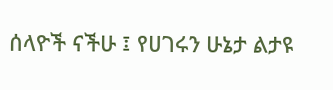ሰላዮች ናችሁ ፤ የሀገሩን ሁኔታ ልታዩ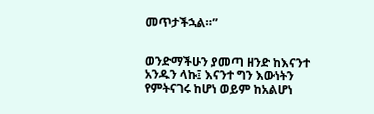መጥታችኋል።”


ወንድማችሁን ያመጣ ዘንድ ከእናንተ አንዱን ላኩ፤ እናንተ ግን እውነትን የምትናገሩ ከሆነ ወይም ከአልሆነ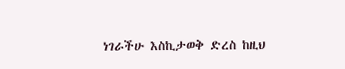ነገራችሁ እስኪታወቅ ድረስ ከዚህ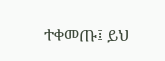ተቀመጡ፤ ይህ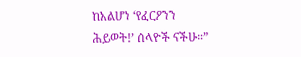ከአልሆነ ‘የፈርዖንን ሕይወት!’ ሰላዮች ናችሁ።”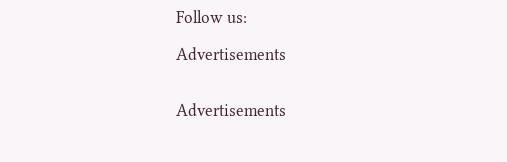Follow us:

Advertisements


Advertisements